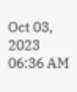Oct 03, 2023 06:36 AM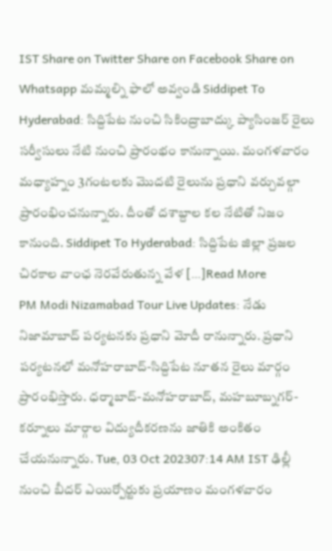IST Share on Twitter Share on Facebook Share on Whatsapp మమ్మల్ని ఫాలో అవ్వండి Siddipet To Hyderabad: సిద్దిపేట నుంచి సికింద్రాబాద్కు ప్యాసింజర్ రైలు సర్వీసులు నేటి నుంచి ప్రారంభం కానున్నాయి. మంగళవారం మధ్యాహ్నం 3గంటలకు మొదటి రైలును ప్రధాని వర్చువల్గా ప్రారంభించనున్నారు. దీంతో దశాబ్దాల కల నేటితో నిజం కానుంది. Siddipet To Hyderabad: సిద్దిపేట జిల్లా ప్రజల చిరకాల వాంఛ నెరవేరుతున్న వేళ […]Read More
PM Modi Nizamabad Tour Live Updates: నేడు నిజామాబాద్ పర్యటనకు ప్రధాని మోదీ రానున్నారు. ప్రధాని పర్యటనలో మనోహరాబాద్-సిద్దిపేట నూతన రైలు మార్గం ప్రారంభిస్తారు. ధర్మాబాద్-మనోహరాబాద్, మహబూబ్నగర్-కర్నూలు మార్గాల విద్యుదీకరణను జాతికి అంకితం చేయనున్నారు. Tue, 03 Oct 202307:14 AM IST ఢిల్లీ నుంచి బీదర్ ఎయిర్పోర్టుకు ప్రయాణం మంగళవారం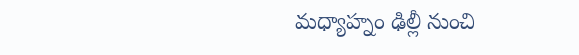మధ్యాహ్నం ఢిల్లీ నుంచి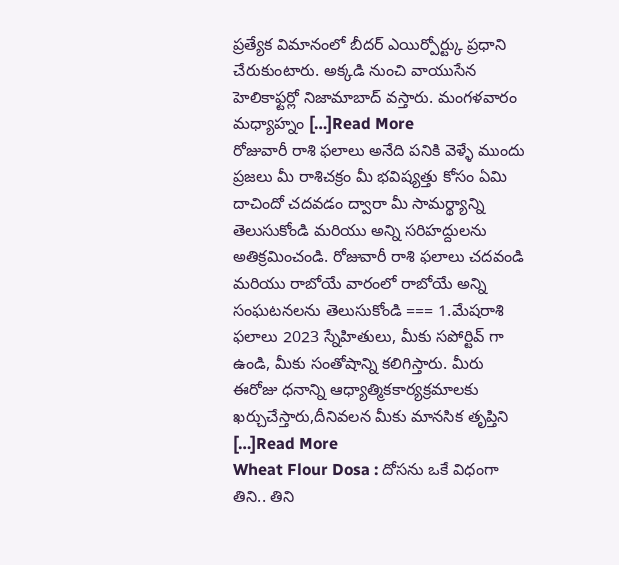ప్రత్యేక విమానంలో బీదర్ ఎయిర్పోర్ట్కు ప్రధాని చేరుకుంటారు. అక్కడి నుంచి వాయుసేన హెలికాఫ్టర్లో నిజామాబాద్ వస్తారు. మంగళవారం మధ్యాహ్నం […]Read More
రోజువారీ రాశి ఫలాలు అనేది పనికి వెళ్ళే ముందు ప్రజలు మీ రాశిచక్రం మీ భవిష్యత్తు కోసం ఏమి దాచిందో చదవడం ద్వారా మీ సామర్థ్యాన్ని తెలుసుకోండి మరియు అన్ని సరిహద్దులను అతిక్రమించండి. రోజువారీ రాశి ఫలాలు చదవండి మరియు రాబోయే వారంలో రాబోయే అన్ని సంఘటనలను తెలుసుకోండి === 1.మేషరాశి ఫలాలు 2023 స్నేహితులు, మీకు సపోర్టివ్ గా ఉండి, మీకు సంతోషాన్ని కలిగిస్తారు. మీరు ఈరోజు ధనాన్ని ఆధ్యాత్మికకార్యక్రమాలకు ఖర్చుచేస్తారు,దీనివలన మీకు మానసిక తృప్తిని […]Read More
Wheat Flour Dosa : దోసను ఒకే విధంగా తిని.. తిని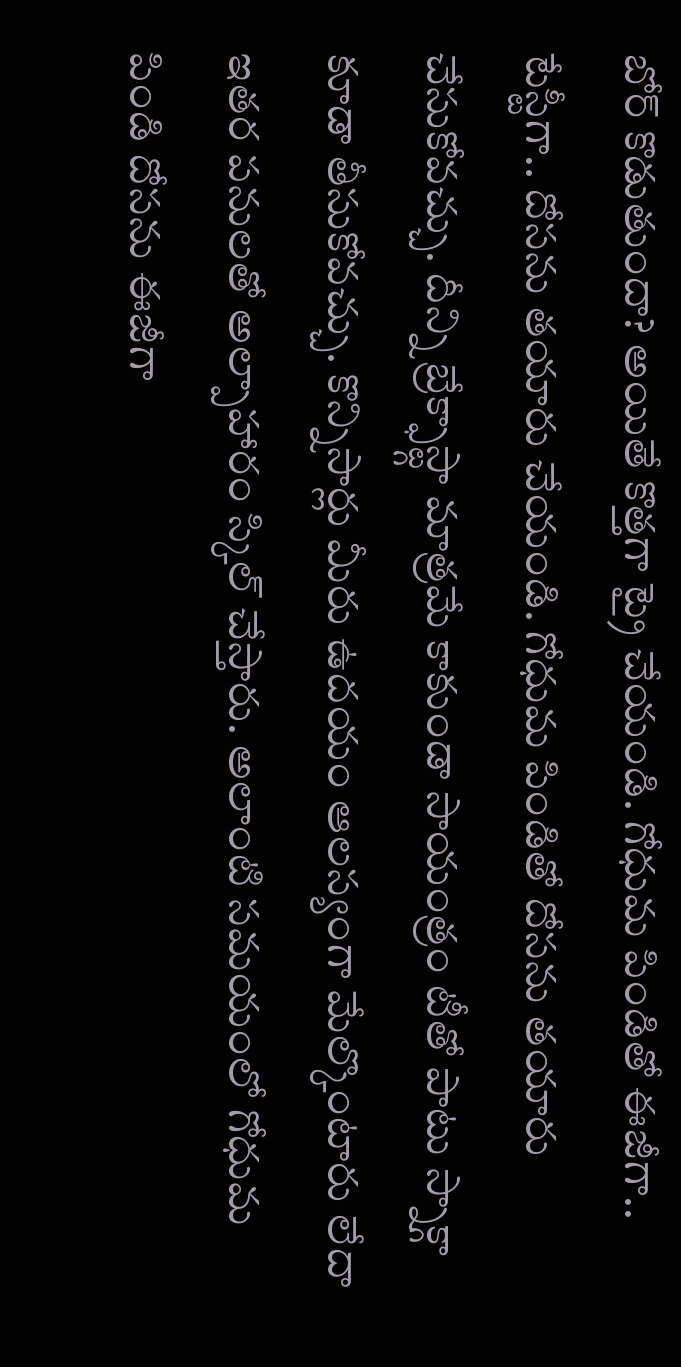బోర్ కొడుతుందా? అయితే కొత్తగా ట్రై చేయండి. గోధుమ పిండితో ఈజీగా.. టేస్టీగా.. దోసను తయారు చేయండి. గోధుమ పిండితో దోసను తయారు చేసుకోవచ్చు. దీన్ని బ్రేక్ఫాస్ట్గా మాత్రమే కాకుండా సాయంత్రం టీతో పాటు స్నాక్గా కూడా తీసుకోవచ్చు. కొన్నిసార్లు మీరు ఉదయం ఆలస్యంగా మేల్కొంటారు లేదా ఇతర పనులతో అల్పాహారం స్కిల్ చేస్తారు. అలాంటి సమయంలో గోధుమ పిండి దోసను ఈజీగా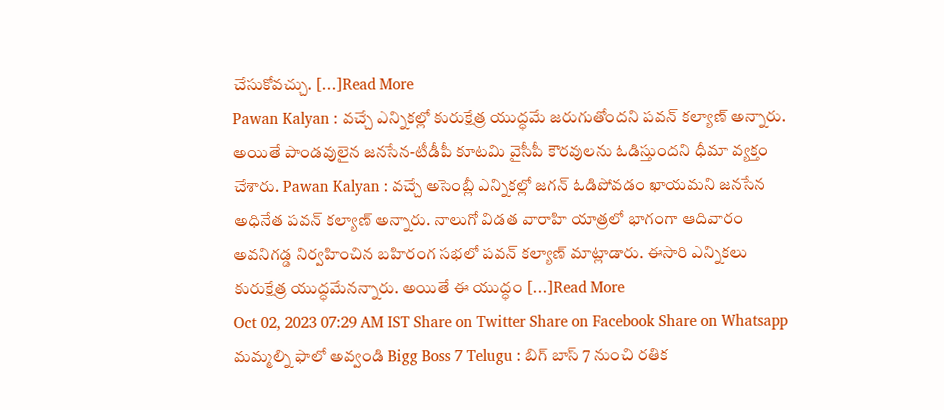చేసుకోవచ్చు. […]Read More
Pawan Kalyan : వచ్చే ఎన్నికల్లో కురుక్షేత్ర యుద్ధమే జరుగుతోందని పవన్ కల్యాణ్ అన్నారు. అయితే పాండవులైన జనసేన-టీడీపీ కూటమి వైసీపీ కౌరవులను ఓడిస్తుందని ధీమా వ్యక్తం చేశారు. Pawan Kalyan : వచ్చే అసెంబ్లీ ఎన్నికల్లో జగన్ ఓడిపోవడం ఖాయమని జనసేన అధినేత పవన్ కల్యాణ్ అన్నారు. నాలుగో విడత వారాహి యాత్రలో భాగంగా ఆదివారం అవనిగడ్డ నిర్వహించిన బహిరంగ సభలో పవన్ కల్యాణ్ మాట్లాడారు. ఈసారి ఎన్నికలు కురుక్షేత్ర యుద్ధమేనన్నారు. అయితే ఈ యుద్ధం […]Read More
Oct 02, 2023 07:29 AM IST Share on Twitter Share on Facebook Share on Whatsapp మమ్మల్ని ఫాలో అవ్వండి Bigg Boss 7 Telugu : బిగ్ బాస్ 7 నుంచి రతిక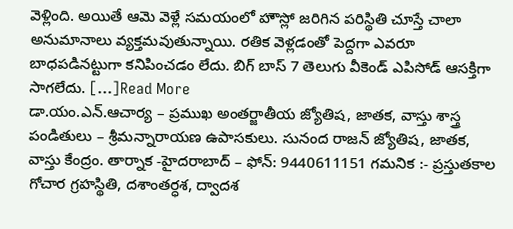వెళ్లింది. అయితే ఆమె వెళ్లే సమయంలో హౌస్లో జరిగిన పరిస్థితి చూస్తే చాలా అనుమానాలు వ్యక్తమవుతున్నాయి. రతిక వెళ్లడంతో పెద్దగా ఎవరూ బాధపడినట్టుగా కనిపించడం లేదు. బిగ్ బాస్ 7 తెలుగు వీకెండ్ ఎపిసోడ్ ఆసక్తిగా సాగలేదు. […]Read More
డా.యం.ఎన్.ఆచార్య – ప్రముఖ అంతర్జాతీయ జ్యోతిష, జాతక, వాస్తు శాస్త్ర పండితులు – శ్రీమన్నారాయణ ఉపాసకులు. సునంద రాజన్ జ్యోతిష, జాతక, వాస్తు కేంద్రం. తార్నాక -హైదరాబాద్ – ఫోన్: 9440611151 గమనిక :- ప్రస్తుతకాల గోచార గ్రహస్థితి, దశాంతర్ధశ, ద్వాదశ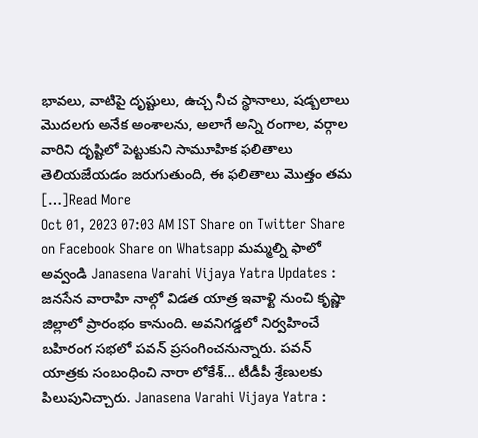భావలు, వాటిపై దృష్టులు, ఉచ్చ నీచ స్థానాలు, షడ్బలాలు మొదలగు అనేక అంశాలను, అలాగే అన్ని రంగాల, వర్గాల వారిని దృష్టిలో పెట్టుకుని సామూహిక ఫలితాలు తెలియజేయడం జరుగుతుంది, ఈ ఫలితాలు మొత్తం తమ […]Read More
Oct 01, 2023 07:03 AM IST Share on Twitter Share on Facebook Share on Whatsapp మమ్మల్ని ఫాలో అవ్వండి Janasena Varahi Vijaya Yatra Updates : జనసేన వారాహి నాల్గో విడత యాత్ర ఇవాళ్టి నుంచి కృష్ణా జిల్లాలో ప్రారంభం కానుంది. అవనిగడ్డలో నిర్వహించే బహిరంగ సభలో పవన్ ప్రసంగించనున్నారు. పవన్ యాత్రకు సంబంధించి నారా లోకేశ్… టీడీపీ శ్రేణులకు పిలుపునిచ్చారు. Janasena Varahi Vijaya Yatra :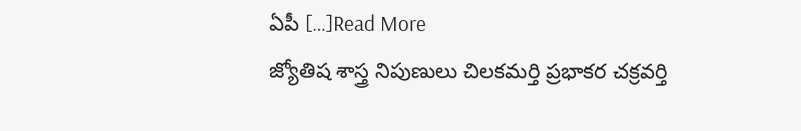ఏపీ […]Read More
జ్యోతిష శాస్త్ర నిపుణులు చిలకమర్తి ప్రభాకర చక్రవర్తి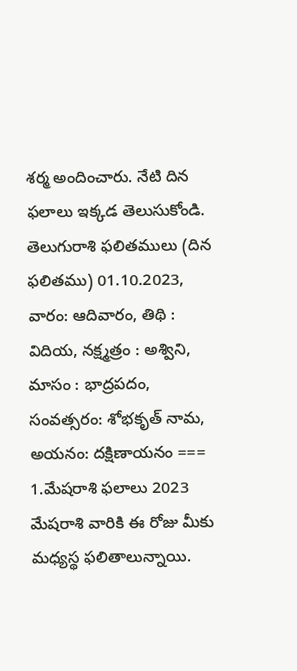శర్మ అందించారు. నేటి దిన ఫలాలు ఇక్కడ తెలుసుకోండి. తెలుగురాశి ఫలితములు (దిన ఫలితము) 01.10.2023, వారం: ఆదివారం, తిథి : విదియ, నక్ష్మత్రం : అశ్విని, మాసం : భాద్రపదం, సంవత్సరం: శోభకృత్ నామ, అయనం: దక్షిణాయనం === 1.మేషరాశి ఫలాలు 2023 మేషరాశి వారికి ఈ రోజు మీకు మధ్యస్థ ఫలితాలున్నాయి.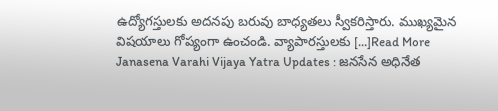ఉద్యోగస్తులకు అదనపు బరువు బాధ్యతలు స్వీకరిస్తారు. ముఖ్యమైన విషయాలు గోప్యంగా ఉంచండి. వ్యాపారస్తులకు […]Read More
Janasena Varahi Vijaya Yatra Updates : జనసేన అధినేత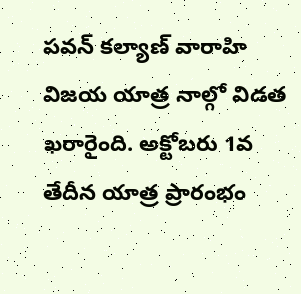పవన్ కల్యాణ్ వారాహి విజయ యాత్ర నాల్గో విడత ఖరారైంది. అక్టోబరు 1వ తేదీన యాత్ర ప్రారంభం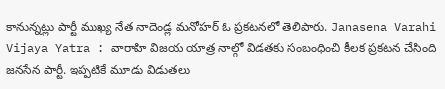కానున్నట్లు పార్టీ ముఖ్య నేత నాదెండ్ల మనోహర్ ఓ ప్రకటనలో తెలిపారు. Janasena Varahi Vijaya Yatra : వారాహి విజయ యాత్ర నాల్గో విడతకు సంబంధించి కీలక ప్రకటన చేసింది జనసేన పార్టీ. ఇప్పటికే మూడు విడుతలు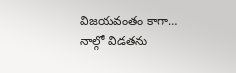విజయవంతం కాగా… నాల్గో విడతను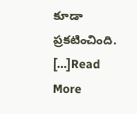కూడా ప్రకటించింది. […]Read More